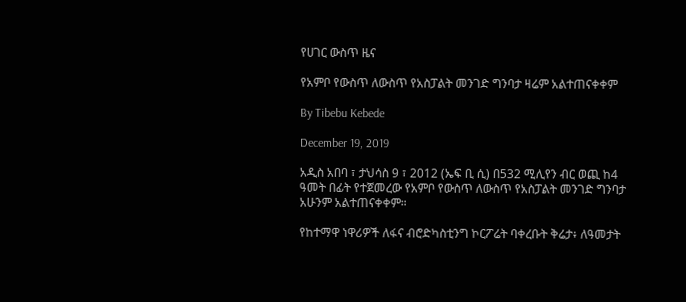የሀገር ውስጥ ዜና

የአምቦ የውስጥ ለውስጥ የአስፓልት መንገድ ግንባታ ዛሬም አልተጠናቀቀም

By Tibebu Kebede

December 19, 2019

አዲስ አበባ ፣ ታህሳስ 9 ፣ 2012 (ኤፍ ቢ ሲ) በ532 ሚሊየን ብር ወጪ ከ4 ዓመት በፊት የተጀመረው የአምቦ የውስጥ ለውስጥ የአስፓልት መንገድ ግንባታ አሁንም አልተጠናቀቀም።

የከተማዋ ነዋሪዎች ለፋና ብሮድካስቲንግ ኮርፖሬት ባቀረቡት ቅሬታ፥ ለዓመታት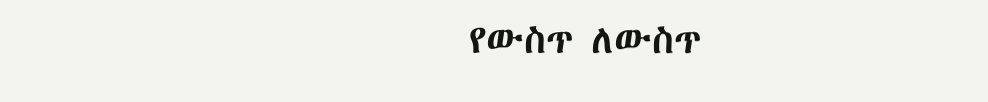የውስጥ ለውስጥ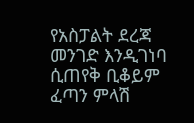የአስፓልት ደረጃ መንገድ እንዲገነባ ሲጠየቅ ቢቆይም ፈጣን ምላሽ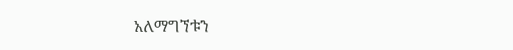አለማግኘቱን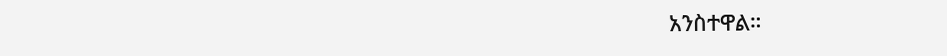አንስተዋል።